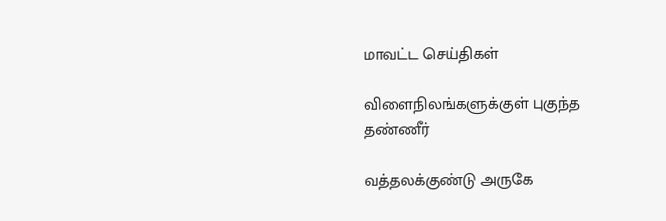மாவட்ட செய்திகள்

விளைநிலங்களுக்குள் புகுந்த தண்ணீர்

வத்தலக்குண்டு அருகே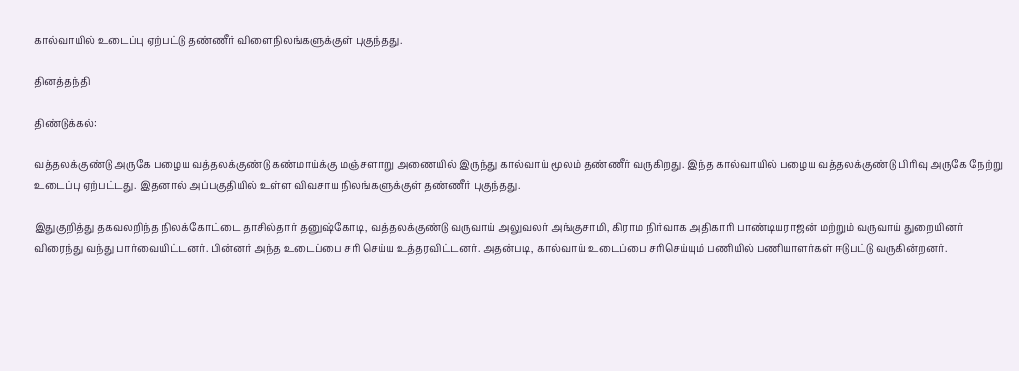கால்வாயில் உடைப்பு ஏற்பட்டு தண்ணீர் விளைநிலங்களுக்குள் புகுந்தது.

தினத்தந்தி

திண்டுக்கல்:

வத்தலக்குண்டு அருகே பழைய வத்தலக்குண்டு கண்மாய்க்கு மஞ்சளாறு அணையில் இருந்து கால்வாய் மூலம் தண்ணீர் வருகிறது. இந்த கால்வாயில் பழைய வத்தலக்குண்டு பிரிவு அருகே நேற்று உடைப்பு ஏற்பட்டது. இதனால் அப்பகுதியில் உள்ள விவசாய நிலங்களுக்குள் தண்ணீர் புகுந்தது.

இதுகுறித்து தகவலறிந்த நிலக்கோட்டை தாசில்தார் தனுஷ்கோடி, வத்தலக்குண்டு வருவாய் அலுவலர் அங்குசாமி, கிராம நிர்வாக அதிகாரி பாண்டியராஜன் மற்றும் வருவாய் துறையினர் விரைந்து வந்து பார்வையிட்டனர். பின்னர் அந்த உடைப்பை சரி செய்ய உத்தரவிட்டனர். அதன்படி, கால்வாய் உடைப்பை சரிசெய்யும் பணியில் பணியாளர்கள் ஈடுபட்டு வருகின்றனர்.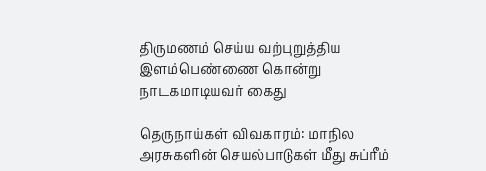திருமணம் செய்ய வற்புறுத்திய இளம்பெண்ணை கொன்று நாடகமாடியவர் கைது

தெருநாய்கள் விவகாரம்: மாநில அரசுகளின் செயல்பாடுகள் மீது சுப்ரீம்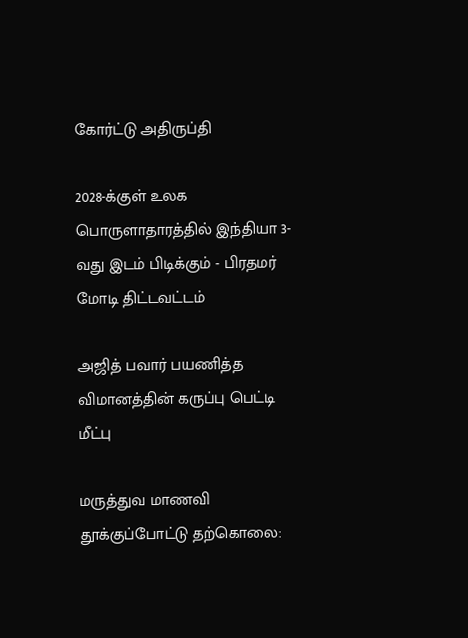கோர்ட்டு அதிருப்தி

2028-க்குள் உலக பொருளாதாரத்தில் இந்தியா 3-வது இடம் பிடிக்கும் - பிரதமர் மோடி திட்டவட்டம்

அஜித் பவார் பயணித்த விமானத்தின் கருப்பு பெட்டி மீட்பு

மருத்துவ மாணவி தூக்குப்போட்டு தற்கொலை: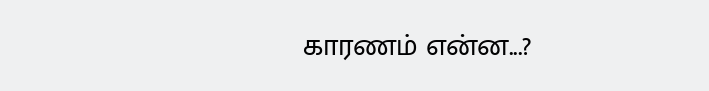காரணம் என்ன...?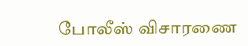போலீஸ் விசாரணை